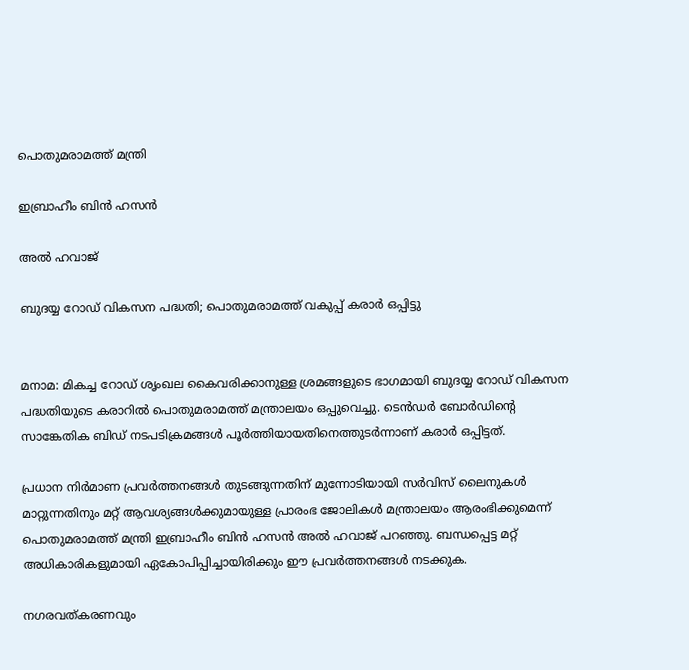പൊതുമരാമത്ത് മന്ത്രി

ഇബ്രാഹീം ബിൻ ഹസൻ

അൽ ഹവാജ്

ബുദയ്യ റോഡ് വികസന പദ്ധതി; പൊതുമരാമത്ത് വകുപ്പ് കരാർ ഒപ്പിട്ടു


മനാമ: മികച്ച റോഡ് ശൃംഖല കൈവരിക്കാനുള്ള ശ്രമങ്ങളുടെ ഭാഗമായി ബുദയ്യ റോഡ് വികസന പദ്ധതിയുടെ കരാറിൽ പൊതുമരാമത്ത് മന്ത്രാലയം ഒപ്പുവെച്ചു. ടെൻഡർ ബോർഡിന്റെ സാങ്കേതിക ബിഡ് നടപടിക്രമങ്ങൾ പൂർത്തിയായതിനെത്തുടർന്നാണ് കരാർ ഒപ്പിട്ടത്.

പ്രധാന നിർമാണ പ്രവർത്തനങ്ങൾ തുടങ്ങുന്നതിന് മുന്നോടിയായി സർവിസ് ലൈനുകൾ മാറ്റുന്നതിനും മറ്റ് ആവശ്യങ്ങൾക്കുമായുള്ള പ്രാരംഭ ജോലികൾ മന്ത്രാലയം ആരംഭിക്കുമെന്ന് പൊതുമരാമത്ത് മന്ത്രി ഇബ്രാഹീം ബിൻ ഹസൻ അൽ ഹവാജ് പറഞ്ഞു. ബന്ധപ്പെട്ട മറ്റ് അധികാരികളുമായി ഏകോപിപ്പിച്ചായിരിക്കും ഈ പ്രവർത്തനങ്ങൾ നടക്കുക.

നഗരവത്കരണവും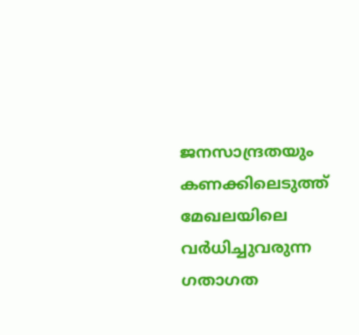ജനസാന്ദ്രതയും കണക്കിലെടുത്ത് മേഖലയിലെ വർധിച്ചുവരുന്ന ഗതാഗത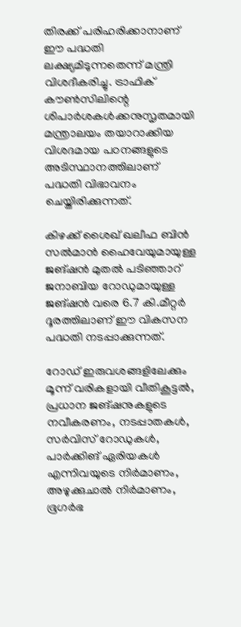തിരക്ക് പരിഹരിക്കാനാണ് ഈ പദ്ധതി ലക്ഷ്യമിടുന്നതെന്ന് മന്ത്രി വിശദീകരിച്ചു. ട്രാഫിക് കൗൺസിലിന്റെ ശിപാർശകൾക്കനുസൃതമായി മന്ത്രാലയം തയാറാക്കിയ വിശദമായ പഠനങ്ങളുടെ അടിസ്ഥാനത്തിലാണ് പദ്ധതി വിഭാവനം ചെയ്തിരിക്കുന്നത്.

കിഴക്ക് ശൈഖ് ഖലീഫ ബിൻ സൽമാൻ ഹൈവേയുമായുള്ള ജങ്ഷൻ മുതൽ പടിഞ്ഞാറ് ജനാബിയ റോഡുമായുള്ള ജങ്ഷൻ വരെ 6.7 കി.മീറ്റർ ദൂരത്തിലാണ് ഈ വികസന പദ്ധതി നടപ്പാക്കുന്നത്.

റോഡ് ഇരുവശങ്ങളിലേക്കും മൂന്ന് വരികളായി വീതികൂട്ടൽ, പ്രധാന ജങ്ഷനുകളുടെ നവീകരണം, നടപ്പാതകൾ, സർവിസ് റോഡുകൾ, പാർക്കിങ് ഏരിയകൾ എന്നിവയുടെ നിർമാണം, അഴുക്കുചാൽ നിർമാണം, ഭൂഗർഭ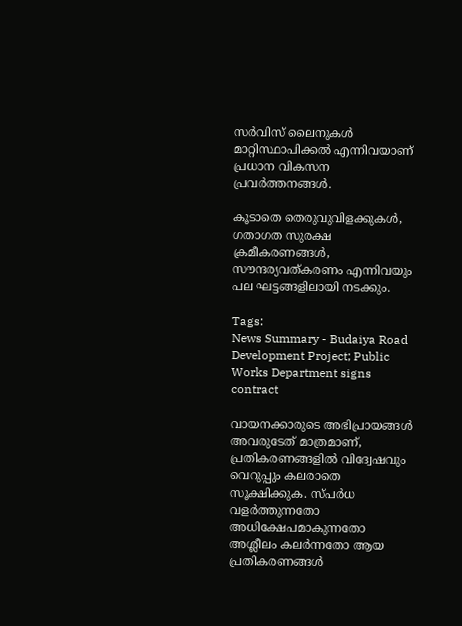സർവിസ് ലൈനുകൾ മാറ്റിസ്ഥാപിക്കൽ എന്നിവയാണ് പ്രധാന വികസന പ്രവർത്തനങ്ങൾ.

കൂടാതെ തെരുവുവിളക്കുകൾ, ഗതാഗത സുരക്ഷ ക്രമീകരണങ്ങൾ, സൗന്ദര്യവത്കരണം എന്നിവയും പല ഘട്ടങ്ങളിലായി നടക്കും.

Tags:
News Summary - Budaiya Road Development Project; Public Works Department signs contract

വായനക്കാരുടെ അഭിപ്രായങ്ങള്‍ അവരുടേത് മാത്രമാണ്, പ്രതികരണങ്ങളിൽ വിദ്വേഷവും വെറുപ്പും കലരാതെ സൂക്ഷിക്കുക. സ്പർധ വളർത്തുന്നതോ അധിക്ഷേപമാകുന്നതോ അശ്ലീലം കലർന്നതോ ആയ പ്രതികരണങ്ങൾ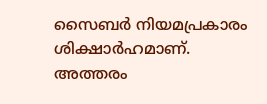സൈബർ നിയമപ്രകാരം ശിക്ഷാർഹമാണ്. അത്തരം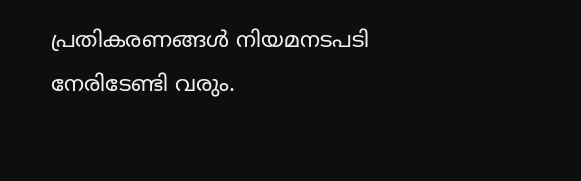പ്രതികരണങ്ങൾ നിയമനടപടി നേരിടേണ്ടി വരും.